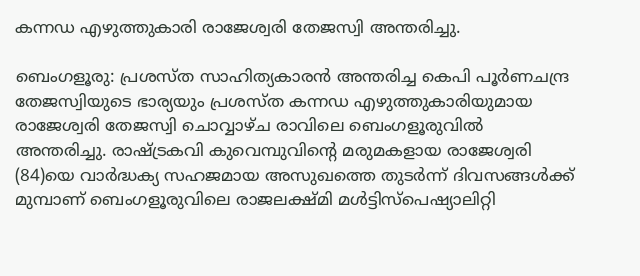കന്നഡ എഴുത്തുകാരി രാജേശ്വരി തേജസ്വി അന്തരിച്ചു.

ബെംഗളൂരു: പ്രശസ്ത സാഹിത്യകാരൻ അന്തരിച്ച കെപി പൂർണചന്ദ്ര തേജസ്വിയുടെ ഭാര്യയും പ്രശസ്ത കന്നഡ എഴുത്തുകാരിയുമായ രാജേശ്വരി തേജസ്വി ചൊവ്വാഴ്ച രാവിലെ ബെംഗളൂരുവിൽ അന്തരിച്ചു. രാഷ്ട്രകവി കുവെമ്പുവിന്റെ മരുമകളായ രാജേശ്വരി (84)യെ വാർദ്ധക്യ സഹജമായ അസുഖത്തെ തുടർന്ന് ദിവസങ്ങൾക്ക് മുമ്പാണ് ബെംഗളൂരുവിലെ രാജലക്ഷ്മി മൾട്ടിസ്പെഷ്യാലിറ്റി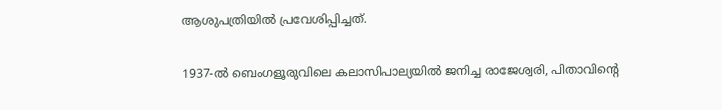ആശുപത്രിയിൽ പ്രവേശിപ്പിച്ചത്.

1937-ൽ ബെംഗളൂരുവിലെ കലാസിപാല്യയിൽ ജനിച്ച രാജേശ്വരി, പിതാവിന്റെ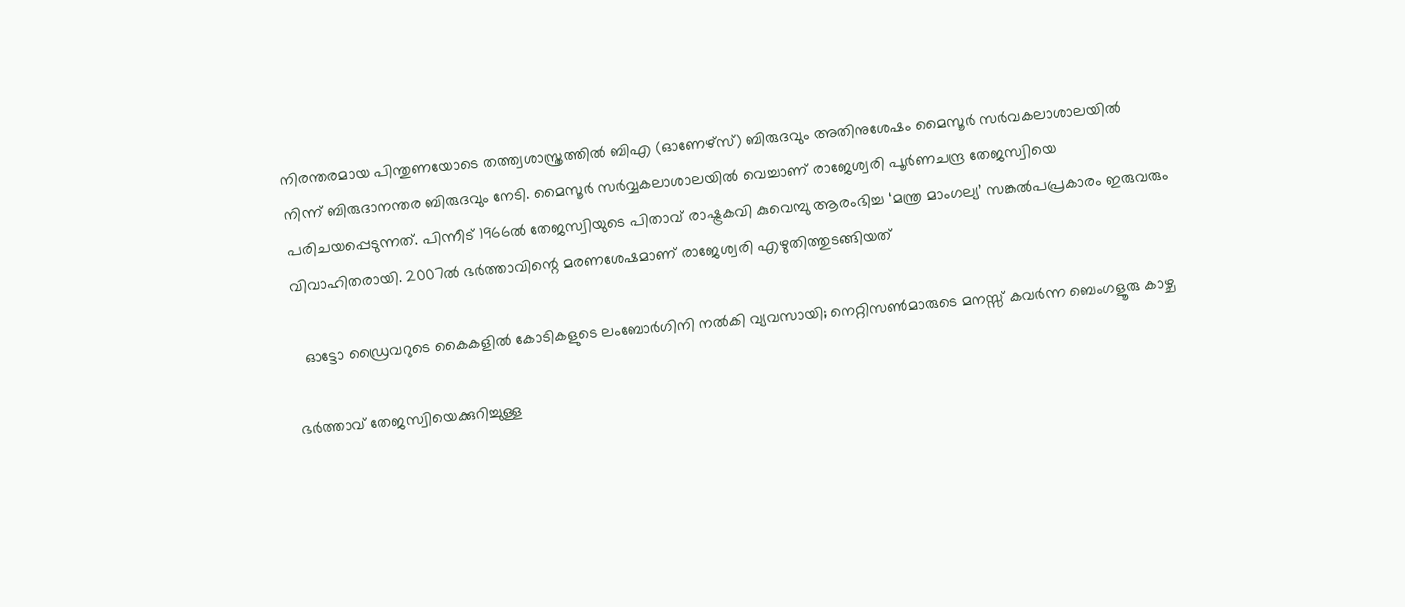നിരന്തരമായ പിന്തുണയോടെ തത്ത്വശാസ്ത്രത്തിൽ ബിഎ (ഓണേഴ്‌സ്) ബിരുദവും അതിനുശേഷം മൈസൂർ സർവകലാശാലയിൽ നിന്ന് ബിരുദാനന്തര ബിരുദവും നേടി. മൈസൂർ സർവ്വകലാശാലയിൽ വെച്ചാണ് രാജേശ്വരി പൂർണചന്ദ്ര തേജസ്വിയെ പരിചയപ്പെടുന്നത്. പിന്നീട് 1966ൽ തേജസ്വിയുടെ പിതാവ് രാഷ്ട്രകവി കുവെമ്പു ആരംഭിച്ച ‘മന്ത്ര മാംഗല്യ’ സങ്കൽപപ്രകാരം ഇരുവരും വിവാഹിതരായി. 2007ൽ ഭർത്താവിന്റെ മരണശേഷമാണ് രാജേശ്വരി എഴുതിത്തുടങ്ങിയത്

  ഓട്ടോ ഡ്രൈവറുടെ കൈകളിൽ കോടികളുടെ ലംബോർഗിനി നൽകി വ്യവസായി; നെറ്റിസൺമാരുടെ മനസ്സ് കവർന്ന ബെംഗളൂരു കാഴ്ച

ഭർത്താവ് തേജസ്വിയെക്കുറിച്ചുള്ള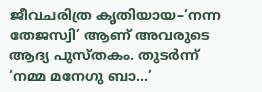ജീവചരിത്ര കൃതിയായ–‘നന്ന തേജസ്വി’ ആണ് അവരുടെ ആദ്യ പുസ്തകം. തുടർന്ന് ‘നമ്മ മനേഗു ബാ…’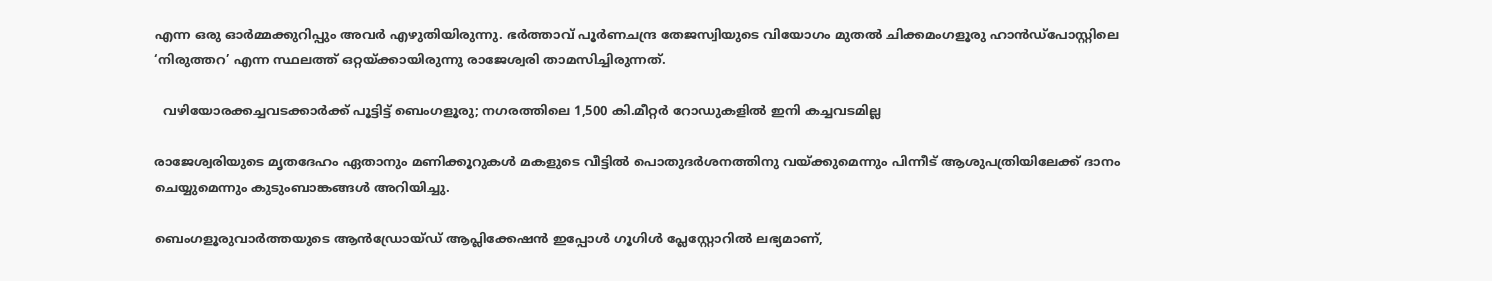എന്ന ഒരു ഓർമ്മക്കുറിപ്പും അവർ എഴുതിയിരുന്നു. ഭർത്താവ് പൂർണചന്ദ്ര തേജസ്വിയുടെ വിയോഗം മുതൽ ചിക്കമംഗളൂരു ഹാൻഡ്‌പോസ്റ്റിലെ ‘നിരുത്തറ’ എന്ന സ്ഥലത്ത് ഒറ്റയ്ക്കായിരുന്നു രാജേശ്വരി താമസിച്ചിരുന്നത്.

  വഴിയോരക്കച്ചവടക്കാർക്ക് പൂട്ടിട്ട് ബെംഗളൂരു; നഗരത്തിലെ 1,500 കി.മീറ്റർ റോഡുകളിൽ ഇനി കച്ചവടമില്ല

രാജേശ്വരിയുടെ മൃതദേഹം ഏതാനും മണിക്കൂറുകൾ മകളുടെ വീട്ടിൽ പൊതുദർശനത്തിനു വയ്ക്കുമെന്നും പിന്നീട് ആശുപത്രിയിലേക്ക് ദാനം ചെയ്യുമെന്നും കുടുംബാങ്കങ്ങൾ അറിയിച്ചു.

ബെംഗളൂരുവാർത്തയുടെ ആൻഡ്രോയ്ഡ് ആപ്ലിക്കേഷൻ ഇപ്പോൾ ഗൂഗിൾ പ്ലേസ്റ്റോറിൽ ലഭ്യമാണ്,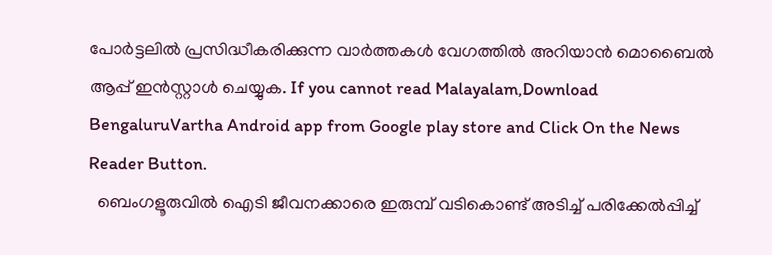പോർട്ടലിൽ പ്രസിദ്ധീകരിക്കുന്ന വാർത്തകൾ വേഗത്തിൽ അറിയാൻ മൊബൈൽ ആപ്പ് ഇൻസ്റ്റാൾ ചെയ്യുക. If you cannot read Malayalam,Download BengaluruVartha Android app from Google play store and Click On the News Reader Button.
  ബെംഗളൂരുവിൽ ഐടി ജീവനക്കാരെ ഇരുമ്പ് വടികൊണ്ട് അടിച്ച് പരിക്കേൽപ്പിച്ച്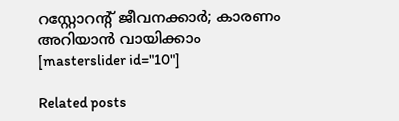റസ്റ്റോറന്റ് ജീവനക്കാർ; കാരണം അറിയാൻ വായിക്കാം
[masterslider id="10"]

Related posts